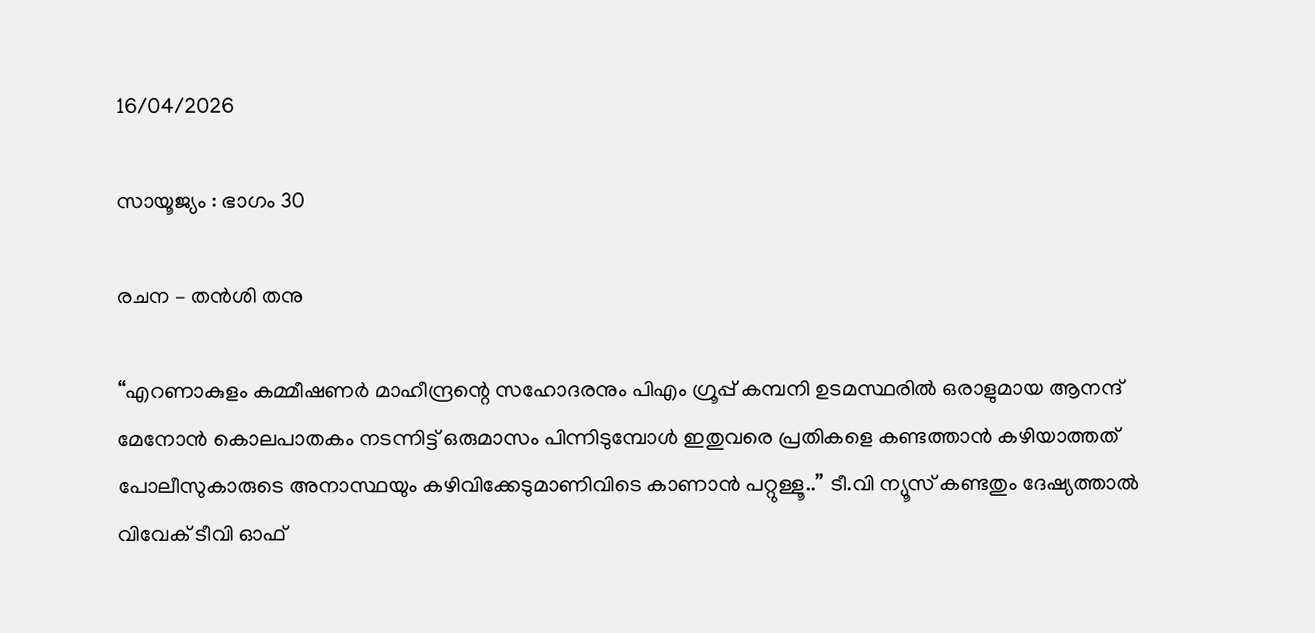16/04/2026

സായൂജ്യം : ഭാഗം 30

രചന – തൻശി തനു

“എറണാകുളം കമ്മീഷണർ മാഹീന്ദ്രന്റെ സഹോദരനും പിഎം ഗ്രൂപ്പ്‌ കമ്പനി ഉടമസ്ഥരിൽ ഒരാളുമായ ആനന്ദ് മേനോൻ കൊലപാതകം നടന്നിട്ട് ഒരുമാസം പിന്നിടുമ്പോൾ ഇതുവരെ പ്രതികളെ കണ്ടത്താൻ കഴിയാത്തത് പോലീസുകാരുടെ അനാസ്ഥയും കഴിവിക്കേടുമാണിവിടെ കാണാൻ പറ്റുള്ളൂ..” ടീ.വി ന്യൂസ്‌ കണ്ടതും ദേഷ്യത്താൽ വിവേക് ടീവി ഓഫ്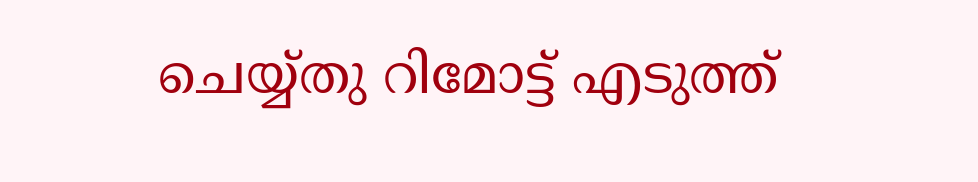ചെയ്യ്തു റിമോട്ട് എടുത്ത്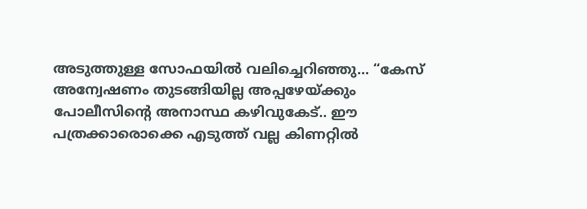അടുത്തുള്ള സോഫയിൽ വലിച്ചെറിഞ്ഞു… “കേസ് അന്വേഷണം തുടങ്ങിയില്ല അപ്പഴേയ്ക്കും പോലീസിന്റെ അനാസ്ഥ കഴിവുകേട്.. ഈ പത്രക്കാരൊക്കെ എടുത്ത് വല്ല കിണറ്റിൽ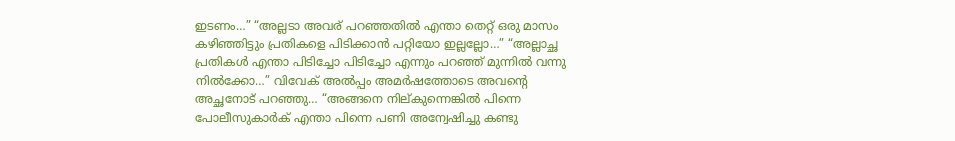ഇടണം…” “അല്ലടാ അവര് പറഞ്ഞതിൽ എന്താ തെറ്റ് ഒരു മാസം കഴിഞ്ഞിട്ടും പ്രതികളെ പിടിക്കാൻ പറ്റിയോ ഇല്ലല്ലോ…” “അല്ലാച്ഛ പ്രതികൾ എന്താ പിടിച്ചോ പിടിച്ചോ എന്നും പറഞ്ഞ് മുന്നിൽ വന്നു നിൽക്കോ…” വിവേക് അൽപ്പം അമർഷത്തോടെ അവന്റെ അച്ഛനോട് പറഞ്ഞു… “അങ്ങനെ നില്കുന്നെങ്കിൽ പിന്നെ പോലീസുകാർക് എന്താ പിന്നെ പണി അന്വേഷിച്ചു കണ്ടു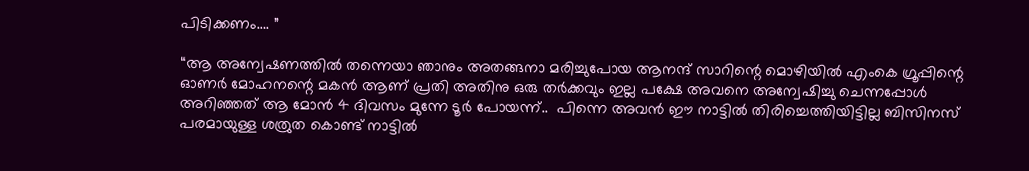പിടിക്കണം…. ”

“ആ അന്വേഷണത്തിൽ തന്നെയാ ഞാനും അതങ്ങനാ മരിച്ചുപോയ ആനന്ദ് സാറിന്റെ മൊഴിയിൽ എംകെ ഗ്രൂപ്പിന്റെ ഓണർ മോഹനന്റെ മകൻ ആണ് പ്രതി അതിനു ഒരു തർക്കവും ഇല്ല പക്ഷേ അവനെ അന്വേഷിച്ചു ചെന്നപ്പോൾ അറിഞ്ഞത് ആ മോൻ 4 ദിവസം മുന്നേ ടൂർ പോയന്ന്..  പിന്നെ അവൻ ഈ നാട്ടിൽ തിരിച്ചെത്തിയിട്ടില്ല ബിസിനസ്‌ പരമായുള്ള ശത്രുത കൊണ്ട് നാട്ടിൽ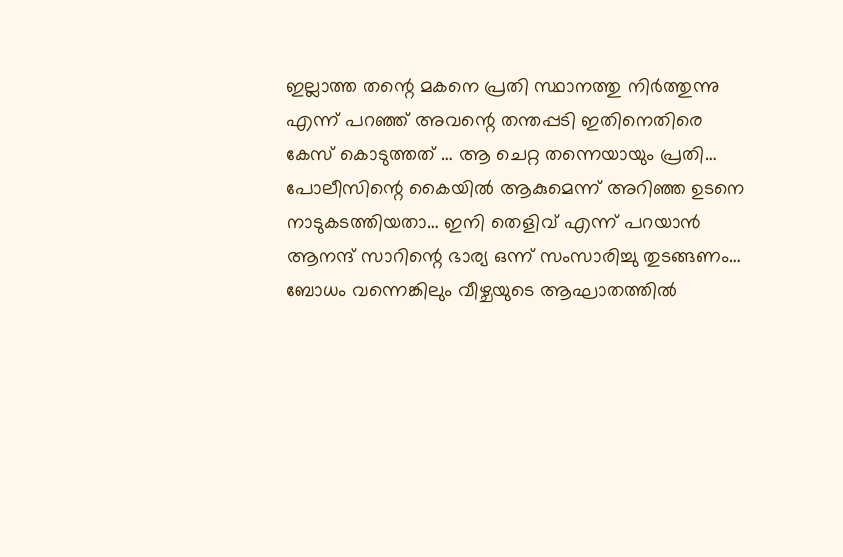ഇല്ലാത്ത തന്റെ മകനെ പ്രതി സ്ഥാനത്തു നിർത്തുന്നു എന്ന് പറഞ്ഞ് അവന്റെ തന്തപ്പടി ഇതിനെതിരെ കേസ് കൊടുത്തത് … ആ ചെറ്റ തന്നെയായും പ്രതി… പോലീസിന്റെ കൈയിൽ ആകുമെന്ന് അറിഞ്ഞ ഉടനെ നാടുകടത്തിയതാ… ഇനി തെളിവ് എന്ന് പറയാൻ ആനന്ദ് സാറിന്റെ ഭാര്യ ഒന്ന് സംസാരിച്ചു തുടങ്ങണം… ബോധം വന്നെങ്കിലും വീഴ്ചയുടെ ആഘാതത്തിൽ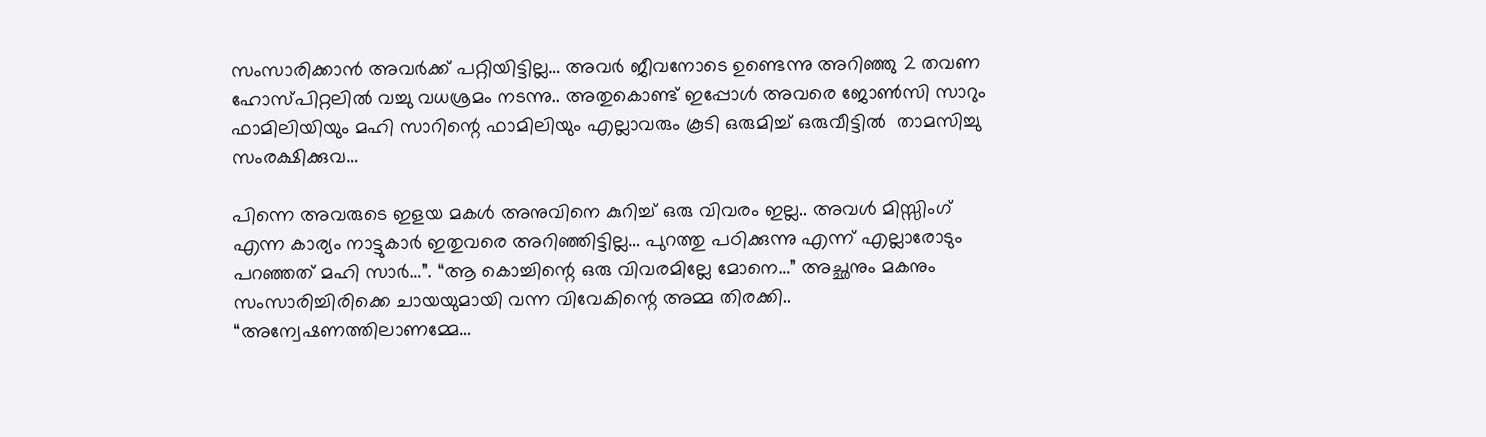സംസാരിക്കാൻ അവർക്ക് പറ്റിയിട്ടില്ല… അവർ ജീവനോടെ ഉണ്ടെന്നു അറിഞ്ഞു 2 തവണ ഹോസ്പിറ്റലിൽ വച്ചു വധശ്രമം നടന്നു.. അതുകൊണ്ട് ഇപ്പോൾ അവരെ ജോൺസി സാറും ഫാമിലിയിയും മഹി സാറിന്റെ ഫാമിലിയും എല്ലാവരും കൂടി ഒരുമിച്ച് ഒരുവീട്ടിൽ  താമസിച്ചു സംരക്ഷിക്കുവ…

പിന്നെ അവരുടെ ഇളയ മകൾ അനുവിനെ കുറിച്ച് ഒരു വിവരം ഇല്ല.. അവൾ മിസ്സിംഗ്‌ എന്ന കാര്യം നാട്ടുകാർ ഇതുവരെ അറിഞ്ഞിട്ടില്ല… പുറത്തു പഠിക്കുന്നു എന്ന് എല്ലാരോടും പറഞ്ഞത് മഹി സാർ…”. “ആ കൊച്ചിന്റെ ഒരു വിവരമില്ലേ മോനെ…” അച്ഛനും മകനും സംസാരിച്ചിരിക്കെ ചായയുമായി വന്ന വിവേകിന്റെ അമ്മ തിരക്കി.. “അന്വേഷണത്തിലാണമ്മേ…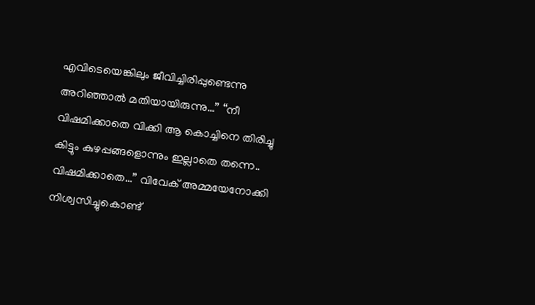എവിടെയെങ്കിലും ജീവിച്ചിരിപ്പുണ്ടെന്നു അറിഞ്ഞാൽ മതിയായിരുന്നു…” “നീ വിഷമിക്കാതെ വിക്കി ആ കൊച്ചിനെ തിരിച്ചു കിട്ടും കുഴപ്പങ്ങളൊന്നും ഇല്ലാതെ തന്നെ.. വിഷമിക്കാതെ…” വിവേക് അമ്മയേനോക്കി നിശ്വസിച്ചുകൊണ്ട്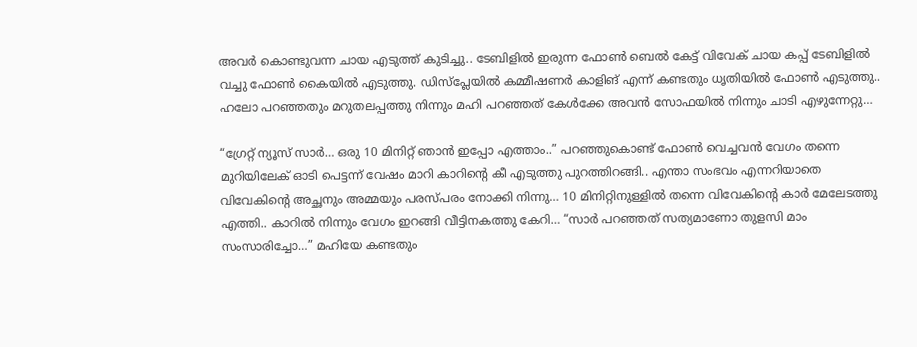അവർ കൊണ്ടുവന്ന ചായ എടുത്ത് കുടിച്ചു.. ടേബിളിൽ ഇരുന്ന ഫോൺ ബെൽ കേട്ട് വിവേക് ചായ കപ്പ്‌ ടേബിളിൽ വച്ചു ഫോൺ കൈയിൽ എടുത്തു. ഡിസ്പ്ലേയിൽ കമ്മീഷണർ കാളിങ് എന്ന് കണ്ടതും ധൃതിയിൽ ഫോൺ എടുത്തു.. ഹലോ പറഞ്ഞതും മറുതലപ്പത്തു നിന്നും മഹി പറഞ്ഞത് കേൾക്കേ അവൻ സോഫയിൽ നിന്നും ചാടി എഴുന്നേറ്റു…

“ഗ്രേറ്റ്‌ ന്യൂസ്‌ സാർ… ഒരു 10 മിനിറ്റ് ഞാൻ ഇപ്പോ എത്താം..” പറഞ്ഞുകൊണ്ട് ഫോൺ വെച്ചവൻ വേഗം തന്നെ മുറിയിലേക് ഓടി പെട്ടന്ന് വേഷം മാറി കാറിന്റെ കീ എടുത്തു പുറത്തിറങ്ങി.. എന്താ സംഭവം എന്നറിയാതെ വിവേകിന്റെ അച്ഛനും അമ്മയും പരസ്പരം നോക്കി നിന്നു… 10 മിനിറ്റിനുള്ളിൽ തന്നെ വിവേകിന്റെ കാർ മേലേടത്തു എത്തി.. കാറിൽ നിന്നും വേഗം ഇറങ്ങി വീട്ടിനകത്തു കേറി… “സാർ പറഞ്ഞത് സത്യമാണോ തുളസി മാം സംസാരിച്ചോ…” മഹിയേ കണ്ടതും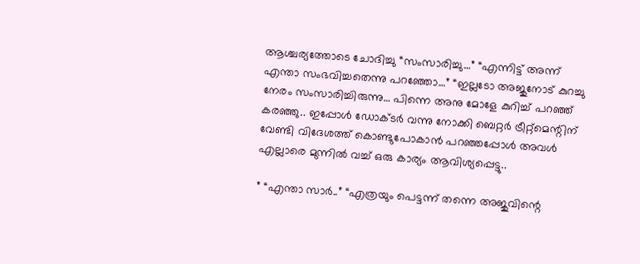ആശ്ചര്യത്തോടെ ചോദിച്ചു “സംസാരിച്ചു…” “എന്നിട്ട് അന്ന് എന്താ സംഭവിച്ചതെന്നു പറഞ്ഞോ…” “ഇല്ലടോ അജുനോട് കുറച്ചു നേരം സംസാരിച്ചിരുന്നു… പിന്നെ അനു മോളേ കുറിച്ച് പറഞ്ഞ് കരഞ്ഞു.. ഇപ്പോൾ ഡോക്ടർ വന്നു നോക്കി ബെറ്റർ ട്രീറ്റ്മെന്റിന് വേണ്ടി വിദേശത്ത് കൊണ്ടുപോകാൻ പറഞ്ഞപ്പോൾ അവൾ എല്ലാരെ മുന്നിൽ വച്ച് ഒരു കാര്യം ആവിശ്യപ്പെട്ടു..

” “എന്താ സാർ..” “എത്രയും പെട്ടന്ന് തന്നെ അജുവിന്റെ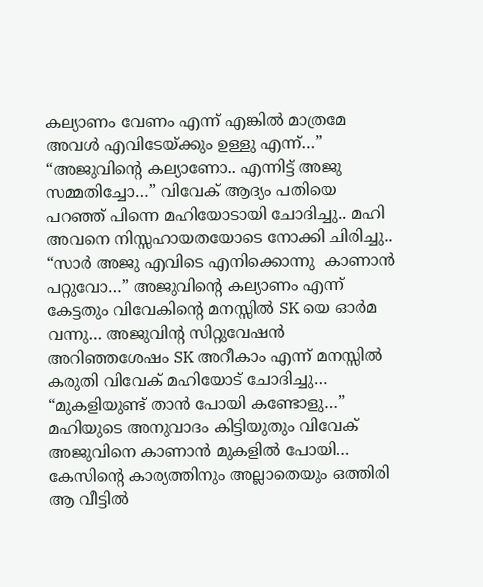കല്യാണം വേണം എന്ന് എങ്കിൽ മാത്രമേ അവൾ എവിടേയ്ക്കും ഉള്ളു എന്ന്…” “അജുവിന്റെ കല്യാണോ.. എന്നിട്ട് അജു സമ്മതിച്ചോ…” വിവേക് ആദ്യം പതിയെ പറഞ്ഞ് പിന്നെ മഹിയോടായി ചോദിച്ചു.. മഹി അവനെ നിസ്സഹായതയോടെ നോക്കി ചിരിച്ചു.. “സാർ അജു എവിടെ എനിക്കൊന്നു  കാണാൻ പറ്റുവോ…” അജുവിന്റെ കല്യാണം എന്ന് കേട്ടതും വിവേകിന്റെ മനസ്സിൽ SK യെ ഓർമ വന്നു… അജുവിന്റ സിറ്റുവേഷൻ അറിഞ്ഞശേഷം SK അറീകാം എന്ന് മനസ്സിൽ കരുതി വിവേക് മഹിയോട് ചോദിച്ചു… “മുകളിയുണ്ട് താൻ പോയി കണ്ടോളു…” മഹിയുടെ അനുവാദം കിട്ടിയുതും വിവേക് അജുവിനെ കാണാൻ മുകളിൽ പോയി… കേസിന്റെ കാര്യത്തിനും അല്ലാതെയും ഒത്തിരി ആ വീട്ടിൽ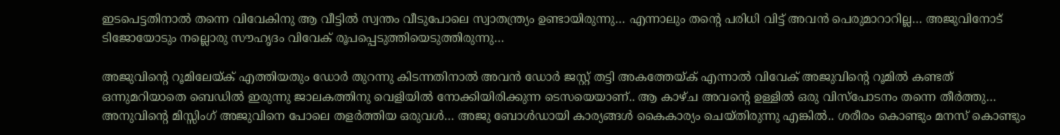ഇടപെട്ടതിനാൽ തന്നെ വിവേകിനു ആ വീട്ടിൽ സ്വന്തം വീടുപോലെ സ്വാതന്ത്ര്യം ഉണ്ടായിരുന്നു… എന്നാലും തന്റെ പരിധി വിട്ട് അവൻ പെരുമാറാറില്ല… അജുവിനോട് ടിജോയോടും നല്ലൊരു സൗഹൃദം വിവേക് രൂപപ്പെടുത്തിയെടുത്തിരുന്നു…

അജുവിന്റെ റൂമിലേയ്ക് എത്തിയതും ഡോർ തുറന്നു കിടന്നതിനാൽ അവൻ ഡോർ ജസ്റ്റ്‌ തട്ടി അകത്തേയ്ക് എന്നാൽ വിവേക് അജുവിന്റെ റൂമിൽ കണ്ടത് ഒന്നുമറിയാതെ ബെഡിൽ ഇരുന്നു ജാലകത്തിനു വെളിയിൽ നോക്കിയിരിക്കുന്ന ടെസയെയാണ്.. ആ കാഴ്ച അവന്റെ ഉള്ളിൽ ഒരു വിസ്പോടനം തന്നെ തീർത്തു… അനുവിന്റെ മിസ്സിംഗ്‌ അജുവിനെ പോലെ തളർത്തിയ ഒരുവൾ… അജു ബോൾഡായി കാര്യങ്ങൾ കൈകാര്യം ചെയ്തിരുന്നു എങ്കിൽ.. ശരീരം കൊണ്ടും മനസ് കൊണ്ടും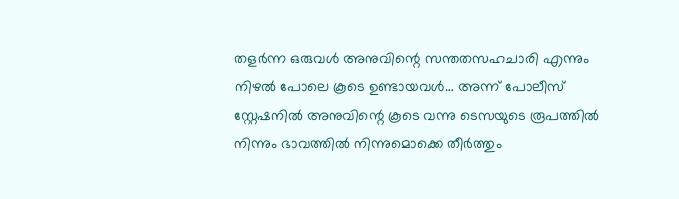തളർന്ന ഒരുവൾ അനുവിന്റെ സന്തതസഹചാരി എന്നും നിഴൽ പോലെ കൂടെ ഉണ്ടായവൾ… അന്ന് പോലീസ് സ്റ്റേഷനിൽ അനുവിന്റെ കൂടെ വന്നു ടെസയുടെ രൂപത്തിൽ നിന്നും ഭാവത്തിൽ നിന്നുമൊക്കെ തീർത്തും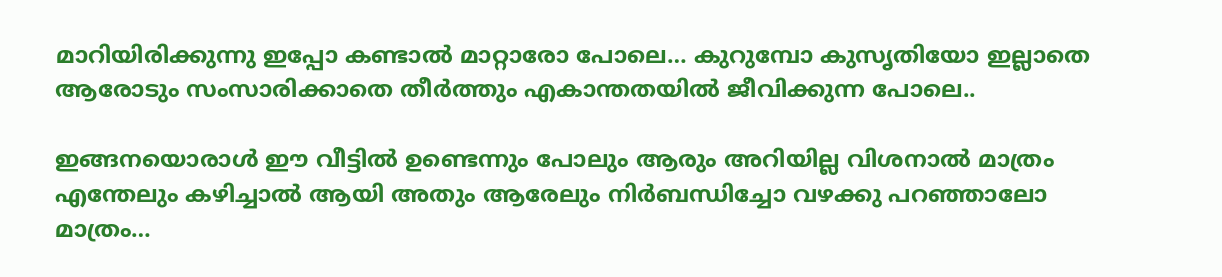മാറിയിരിക്കുന്നു ഇപ്പോ കണ്ടാൽ മാറ്റാരോ പോലെ… കുറുമ്പോ കുസൃതിയോ ഇല്ലാതെ ആരോടും സംസാരിക്കാതെ തീർത്തും എകാന്തതയിൽ ജീവിക്കുന്ന പോലെ..

ഇങ്ങനയൊരാൾ ഈ വീട്ടിൽ ഉണ്ടെന്നും പോലും ആരും അറിയില്ല വിശനാൽ മാത്രം എന്തേലും കഴിച്ചാൽ ആയി അതും ആരേലും നിർബന്ധിച്ചോ വഴക്കു പറഞ്ഞാലോ മാത്രം…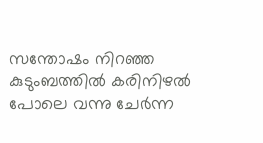സന്തോഷം നിറഞ്ഞ കുടുംബത്തിൽ കരിനിഴൽ പോലെ വന്നു ചേർന്ന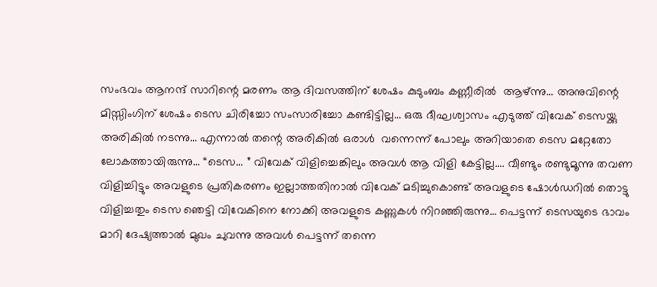സംഭവം ആനന്ദ് സാറിന്റെ മരണം ആ ദിവസത്തിന് ശേഷം കുടുംബം കണ്ണീരിൽ  ആഴ്ന്നു… അനുവിന്റെ മിസ്സിംഗിന് ശേഷം ടെസ ചിരിച്ചോ സംസാരിച്ചോ കണ്ടിട്ടില്ല… ഒരു ദീഘശ്വാസം എടുത്ത് വിവേക് ടെസയ്ക്കു അരികിൽ നടന്നു… എന്നാൽ തന്റെ അരികിൽ ഒരാൾ  വന്നെന്ന് പോലും അറിയാതെ ടെസ മറ്റേതോ ലോകത്തായിരുന്നു… “ടെസ… ” വിവേക് വിളിച്ചെങ്കിലും അവൾ ആ വിളി കേട്ടില്ല…. വീണ്ടും രണ്ടുമൂന്നു തവണ വിളിച്ചിട്ടും അവളുടെ പ്രതികരണം ഇല്ലാത്തതിനാൽ വിവേക് മടിച്ചുകൊണ്ട് അവളുടെ ഷോൾഡറിൽ തൊട്ടു വിളിച്ചതും ടെസ ഞെട്ടി വിവേകിനെ നോക്കി അവളുടെ കണ്ണുകൾ നിറഞ്ഞിരുന്നു… പെട്ടന്ന് ടെസയുടെ ഭാവം മാറി ദേഷ്യത്താൽ മുഖം ചുവന്നു അവൾ പെട്ടന്ന് തന്നെ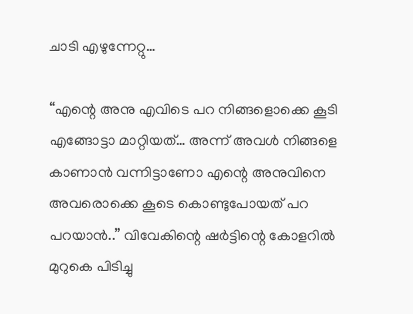ചാടി എഴുന്നേറ്റു…

“എന്റെ അനു എവിടെ പറ നിങ്ങളൊക്കെ കൂടി എങ്ങോട്ടാ മാറ്റിയത്… അന്ന് അവൾ നിങ്ങളെ കാണാൻ വന്നിട്ടാണോ എന്റെ അനുവിനെ അവരൊക്കെ കൂടെ കൊണ്ടുപോയത് പറ പറയാൻ..” വിവേകിന്റെ ഷർട്ടിന്റെ കോളറിൽ മുറുകെ പിടിച്ചു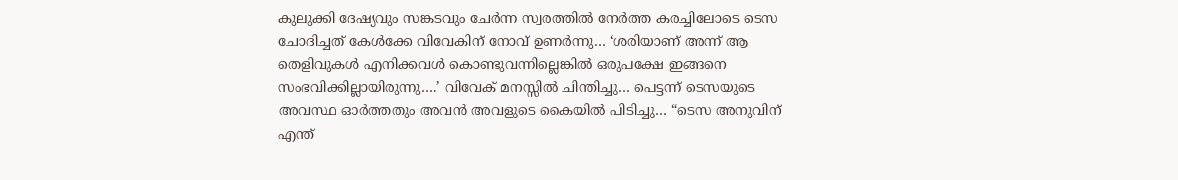കുലുക്കി ദേഷ്യവും സങ്കടവും ചേർന്ന സ്വരത്തിൽ നേർത്ത കരച്ചിലോടെ ടെസ ചോദിച്ചത് കേൾക്കേ വിവേകിന് നോവ് ഉണർന്നു… ‘ശരിയാണ് അന്ന് ആ തെളിവുകൾ എനിക്കവൾ കൊണ്ടുവന്നില്ലെങ്കിൽ ഒരുപക്ഷേ ഇങ്ങനെ സംഭവിക്കില്ലായിരുന്നു….’ വിവേക് മനസ്സിൽ ചിന്തിച്ചു… പെട്ടന്ന് ടെസയുടെ അവസ്ഥ ഓർത്തതും അവൻ അവളുടെ കൈയിൽ പിടിച്ചു… “ടെസ അനുവിന് എന്ത്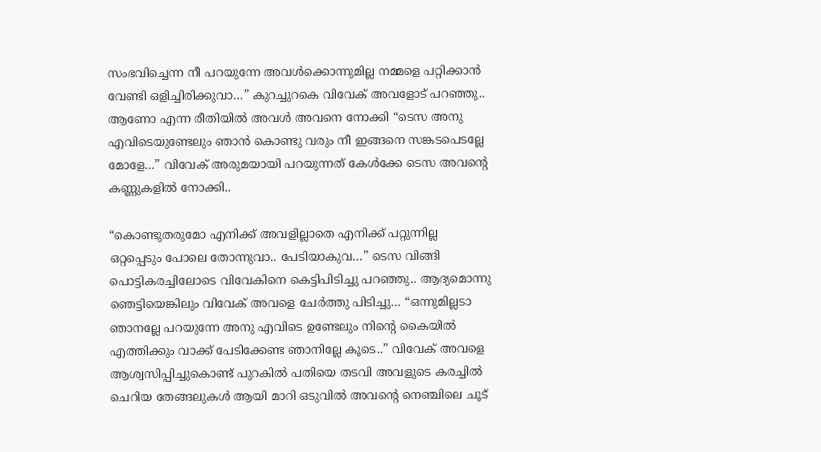സംഭവിച്ചെന്ന നീ പറയുന്നേ അവൾക്കൊന്നുമില്ല നമ്മളെ പറ്റിക്കാൻ വേണ്ടി ഒളിച്ചിരിക്കുവാ…” കുറച്ചുറകെ വിവേക് അവളോട് പറഞ്ഞു.. ആണോ എന്ന രീതിയിൽ അവൾ അവനെ നോക്കി “ടെസ അനു എവിടെയുണ്ടേലും ഞാൻ കൊണ്ടു വരും നീ ഇങ്ങനെ സങ്കടപെടല്ലേ മോളേ…” വിവേക് അരുമയായി പറയുന്നത് കേൾക്കേ ടെസ അവന്റെ കണ്ണുകളിൽ നോക്കി..

“കൊണ്ടുതരുമോ എനിക്ക് അവളില്ലാതെ എനിക്ക് പറ്റുന്നില്ല  ഒറ്റപ്പെടും പോലെ തോന്നുവാ.. പേടിയാകുവ…” ടെസ വിങ്ങി പൊട്ടികരച്ചിലോടെ വിവേകിനെ കെട്ടിപിടിച്ചു പറഞ്ഞു.. ആദ്യമൊന്നു ഞെട്ടിയെങ്കിലും വിവേക് അവളെ ചേർത്തു പിടിച്ചു… “ഒന്നുമില്ലടാ ഞാനല്ലേ പറയുന്നേ അനു എവിടെ ഉണ്ടേലും നിന്റെ കൈയിൽ എത്തിക്കും വാക്ക് പേടിക്കേണ്ട ഞാനില്ലേ കൂടെ..” വിവേക് അവളെ ആശ്വസിപ്പിച്ചുകൊണ്ട് പുറകിൽ പതിയെ തടവി അവളുടെ കരച്ചിൽ ചെറിയ തേങ്ങലുകൾ ആയി മാറി ഒടുവിൽ അവന്റെ നെഞ്ചിലെ ചൂട്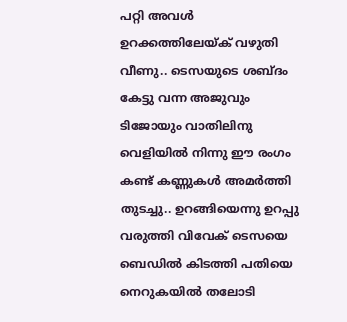പറ്റി അവൾ ഉറക്കത്തിലേയ്ക് വഴുതി വീണു.. ടെസയുടെ ശബ്ദം കേട്ടു വന്ന അജുവും ടിജോയും വാതിലിനു വെളിയിൽ നിന്നു ഈ രംഗം കണ്ട് കണ്ണുകൾ അമർത്തി തുടച്ചു.. ഉറങ്ങിയെന്നു ഉറപ്പു വരുത്തി വിവേക് ടെസയെ ബെഡിൽ കിടത്തി പതിയെ നെറുകയിൽ തലോടി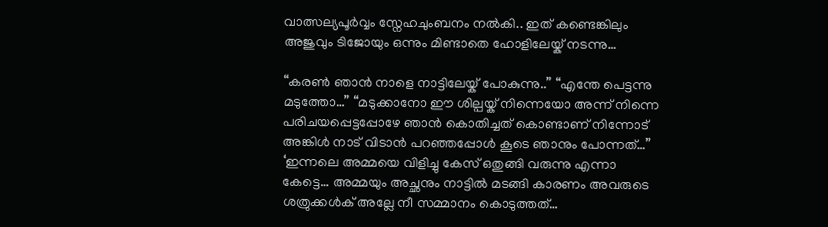വാത്സല്യപൂർവ്വം സ്നേഹചുംബനം നൽകി.. ഇത് കണ്ടെങ്കിലും അജുവും ടിജോയും ഒന്നും മിണ്ടാതെ ഹോളിലേയ്ക് നടന്നു…

“കരൺ ഞാൻ നാളെ നാട്ടിലേയ്ക് പോകുന്നു..” “എന്തേ പെട്ടന്നു മടുത്തോ…” “മടുക്കാനോ ഈ ശില്പയ്ക് നിന്നെയോ അന്ന് നിന്നെ പരിചയപ്പെട്ടപ്പോഴേ ഞാൻ കൊതിച്ചത് കൊണ്ടാണ് നിന്നോട് അങ്കിൾ നാട് വിടാൻ പറഞ്ഞപ്പോൾ കൂടെ ഞാനും പോന്നത്…” ‘ഇന്നലെ അമ്മയെ വിളിച്ചു കേസ് ഒതുങ്ങി വരുന്നു എന്നാ കേട്ടെ… അമ്മയും അച്ഛനും നാട്ടിൽ മടങ്ങി കാരണം അവരുടെ ശത്രുക്കൾക് അല്ലേ നീ സമ്മാനം കൊടുത്തത്…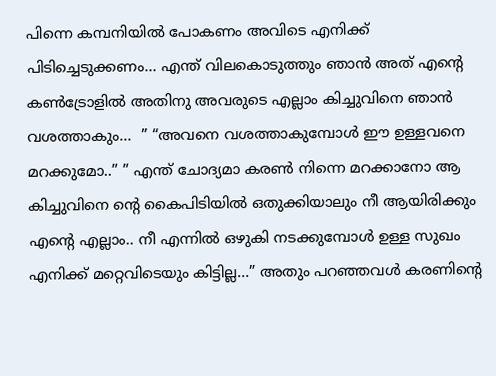പിന്നെ കമ്പനിയിൽ പോകണം അവിടെ എനിക്ക് പിടിച്ചെടുക്കണം… എന്ത് വിലകൊടുത്തും ഞാൻ അത് എന്റെ കൺട്രോളിൽ അതിനു അവരുടെ എല്ലാം കിച്ചുവിനെ ഞാൻ വശത്താകും…  ” “അവനെ വശത്താകുമ്പോൾ ഈ ഉള്ളവനെ മറക്കുമോ..” ” എന്ത് ചോദ്യമാ കരൺ നിന്നെ മറക്കാനോ ആ കിച്ചുവിനെ ന്റെ കൈപിടിയിൽ ഒതുക്കിയാലും നീ ആയിരിക്കും എന്റെ എല്ലാം.. നീ എന്നിൽ ഒഴുകി നടക്കുമ്പോൾ ഉള്ള സുഖം എനിക്ക് മറ്റെവിടെയും കിട്ടില്ല…” അതും പറഞ്ഞവൾ കരണിന്റെ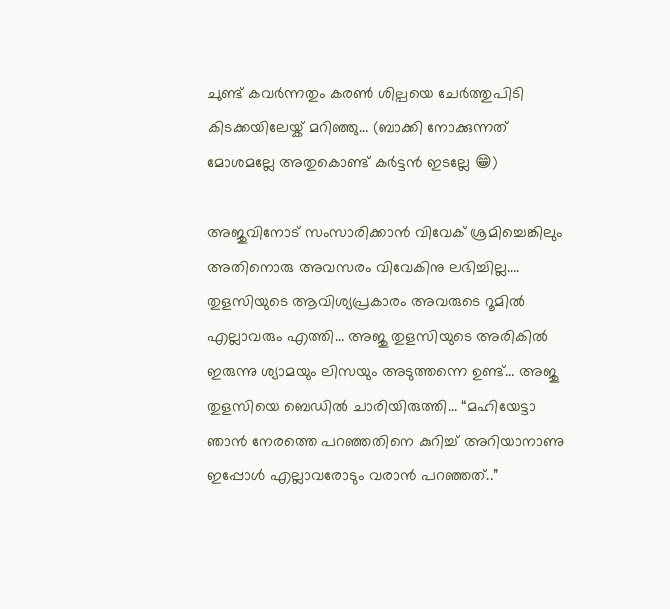ചുണ്ട് കവർന്നതും കരൺ ശില്പയെ ചേർത്തുപിടി കിടക്കയിലേയ്ക് മറിഞ്ഞു… (ബാക്കി നോക്കുന്നത് മോശമല്ലേ അതുകൊണ്ട് കർട്ടൻ ഇടല്ലേ 😁)

അജുവിനോട് സംസാരിക്കാൻ വിവേക് ശ്രമിച്ചെങ്കിലും അതിനൊരു അവസരം വിവേകിനു ലഭിച്ചില്ല…. തുളസിയുടെ ആവിശ്യപ്രകാരം അവരുടെ റൂമിൽ എല്ലാവരും എത്തി… അജു തുളസിയുടെ അരികിൽ ഇരുന്നു ശ്യാമയും ലിസയും അടുത്തന്നെ ഉണ്ട്… അജു തുളസിയെ ബെഡിൽ ചാരിയിരുത്തി… “മഹിയേട്ടാ ഞാൻ നേരത്തെ പറഞ്ഞതിനെ കുറിച്ച് അറിയാനാണു ഇപ്പോൾ എല്ലാവരോടും വരാൻ പറഞ്ഞത്..”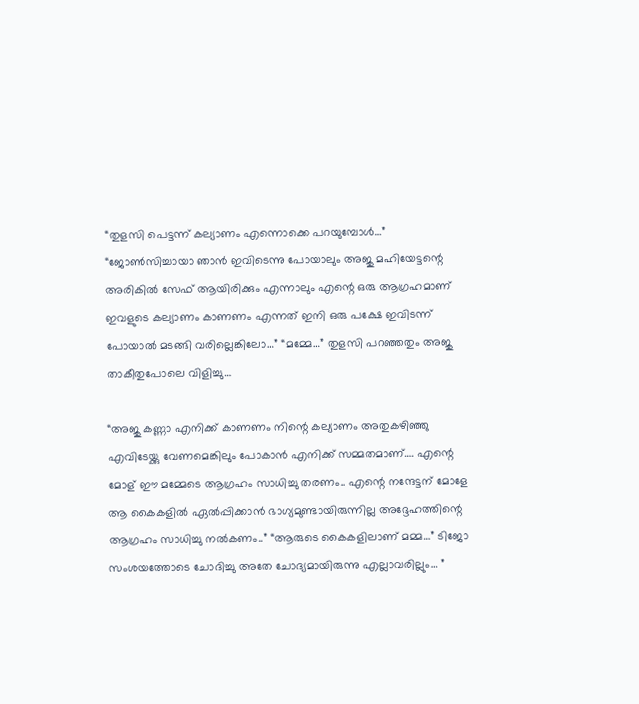“തുളസി പെട്ടന്ന് കല്യാണം എന്നൊക്കെ പറയുമ്പോൾ…” “ജോൺസിച്ചായാ ഞാൻ ഇവിടെന്നു പോയാലും അജു മഹിയേട്ടന്റെ അരികിൽ സേഫ് ആയിരിക്കും എന്നാലും എന്റെ ഒരു ആഗ്രഹമാണ് ഇവളുടെ കല്യാണം കാണണം എന്നത് ഇനി ഒരു പക്ഷേ ഇവിടന്ന് പോയാൽ മടങ്ങി വരില്ലെങ്കിലോ…” “മമ്മേ…” തുളസി പറഞ്ഞതും അജു താകീതുപോലെ വിളിച്ചു…

“അജു കണ്ണാ എനിക്ക് കാണണം നിന്റെ കല്യാണം അതുകഴിഞ്ഞു എവിടേയ്ക്കു വേണമെങ്കിലും പോകാൻ എനിക്ക് സമ്മതമാണ്…. എന്റെ മോള് ഈ മമ്മേടെ ആഗ്രഹം സാധിച്ചു തരണം.. എന്റെ നന്ദേട്ടന് മോളേ ആ കൈകളിൽ ഏൽപ്പിക്കാൻ ഭാഗ്യമുണ്ടായിരുന്നില്ല അദ്ദേഹത്തിന്റെ ആഗ്രഹം സാധിച്ചു നൽകണം..” “ആരുടെ കൈകളിലാണ് മമ്മ…” ടിജോ സംശയത്തോടെ ചോദിച്ചു അതേ ചോദ്യമായിരുന്നു എല്ലാവരില്ലും… ”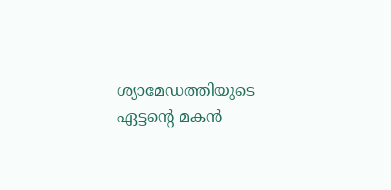ശ്യാമേഡത്തിയുടെ ഏട്ടന്റെ മകൻ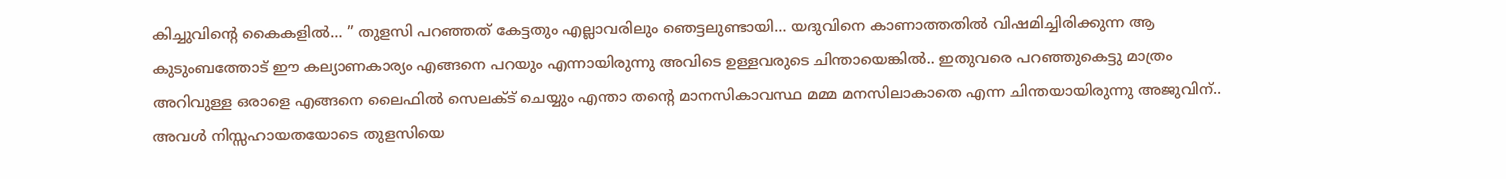കിച്ചുവിന്റെ കൈകളിൽ… ” തുളസി പറഞ്ഞത് കേട്ടതും എല്ലാവരിലും ഞെട്ടലുണ്ടായി… യദുവിനെ കാണാത്തതിൽ വിഷമിച്ചിരിക്കുന്ന ആ കുടുംബത്തോട് ഈ കല്യാണകാര്യം എങ്ങനെ പറയും എന്നായിരുന്നു അവിടെ ഉള്ളവരുടെ ചിന്തായെങ്കിൽ.. ഇതുവരെ പറഞ്ഞുകെട്ടു മാത്രം അറിവുള്ള ഒരാളെ എങ്ങനെ ലൈഫിൽ സെലക്ട്‌ ചെയ്യും എന്താ തന്റെ മാനസികാവസ്ഥ മമ്മ മനസിലാകാതെ എന്ന ചിന്തയായിരുന്നു അജുവിന്.. അവൾ നിസ്സഹായതയോടെ തുളസിയെ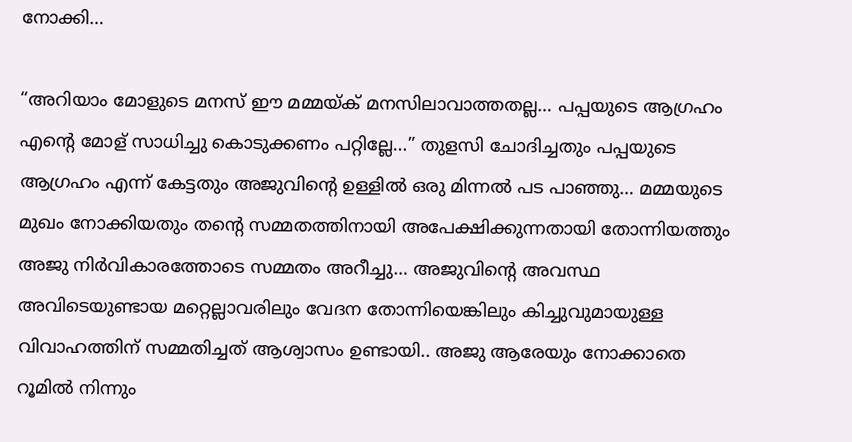നോക്കി…

“അറിയാം മോളുടെ മനസ് ഈ മമ്മയ്ക് മനസിലാവാത്തതല്ല… പപ്പയുടെ ആഗ്രഹം എന്റെ മോള് സാധിച്ചു കൊടുക്കണം പറ്റില്ലേ…” തുളസി ചോദിച്ചതും പപ്പയുടെ ആഗ്രഹം എന്ന് കേട്ടതും അജുവിന്റെ ഉള്ളിൽ ഒരു മിന്നൽ പട പാഞ്ഞു… മമ്മയുടെ മുഖം നോക്കിയതും തന്റെ സമ്മതത്തിനായി അപേക്ഷിക്കുന്നതായി തോന്നിയത്തും അജു നിർവികാരത്തോടെ സമ്മതം അറീച്ചു… അജുവിന്റെ അവസ്ഥ അവിടെയുണ്ടായ മറ്റെല്ലാവരിലും വേദന തോന്നിയെങ്കിലും കിച്ചുവുമായുള്ള വിവാഹത്തിന് സമ്മതിച്ചത് ആശ്വാസം ഉണ്ടായി.. അജു ആരേയും നോക്കാതെ റൂമിൽ നിന്നും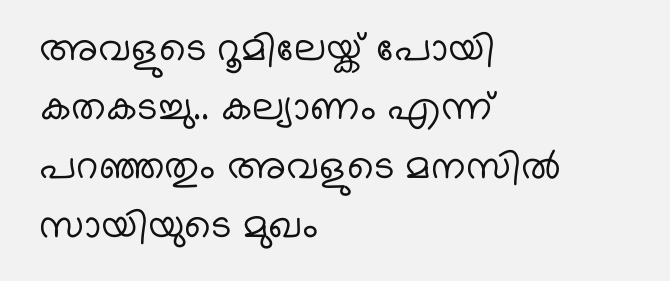അവളുടെ റൂമിലേയ്ക് പോയി കതകടച്ചു.. കല്യാണം എന്ന് പറഞ്ഞതും അവളുടെ മനസിൽ സായിയുടെ മുഖം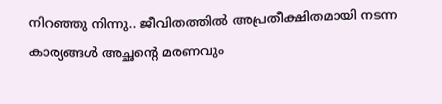നിറഞ്ഞു നിന്നു.. ജീവിതത്തിൽ അപ്രതീക്ഷിതമായി നടന്ന കാര്യങ്ങൾ അച്ഛന്റെ മരണവും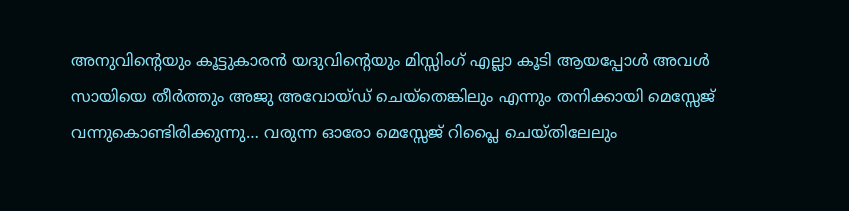അനുവിന്റെയും കൂട്ടുകാരൻ യദുവിന്റെയും മിസ്സിംഗ്‌ എല്ലാ കൂടി ആയപ്പോൾ അവൾ സായിയെ തീർത്തും അജു അവോയ്ഡ് ചെയ്തെങ്കിലും എന്നും തനിക്കായി മെസ്സേജ് വന്നുകൊണ്ടിരിക്കുന്നു… വരുന്ന ഓരോ മെസ്സേജ് റിപ്ലൈ ചെയ്തിലേലും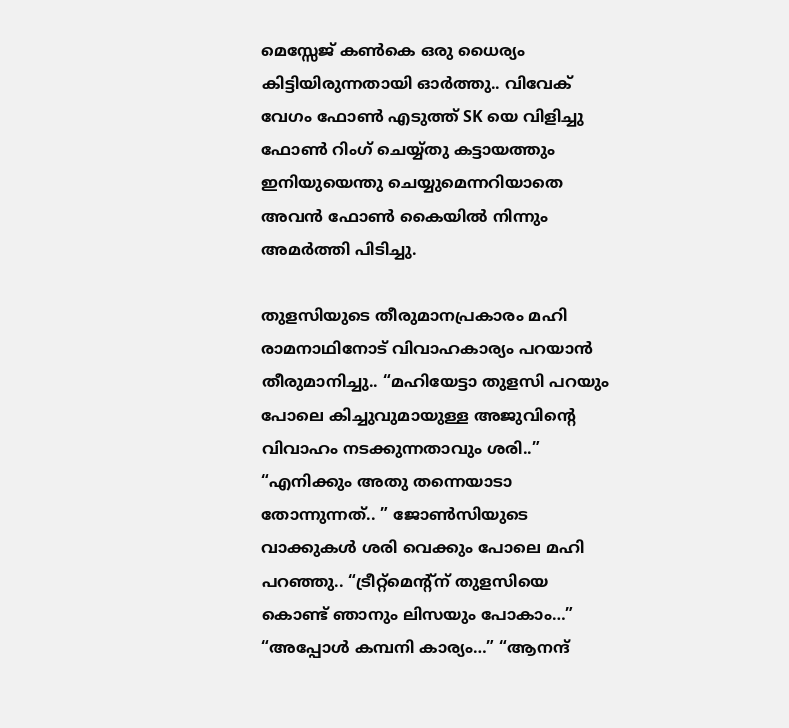മെസ്സേജ് കൺകെ ഒരു ധൈര്യം കിട്ടിയിരുന്നതായി ഓർത്തു.. വിവേക് വേഗം ഫോൺ എടുത്ത് SK യെ വിളിച്ചു ഫോൺ റിംഗ് ചെയ്യ്തു കട്ടായത്തും ഇനിയുയെന്തു ചെയ്യുമെന്നറിയാതെ അവൻ ഫോൺ കൈയിൽ നിന്നും അമർത്തി പിടിച്ചു.

തുളസിയുടെ തീരുമാനപ്രകാരം മഹി രാമനാഥിനോട്‌ വിവാഹകാര്യം പറയാൻ തീരുമാനിച്ചു.. “മഹിയേട്ടാ തുളസി പറയും പോലെ കിച്ചുവുമായുള്ള അജുവിന്റെ വിവാഹം നടക്കുന്നതാവും ശരി..” “എനിക്കും അതു തന്നെയാടാ തോന്നുന്നത്.. ” ജോൺസിയുടെ വാക്കുകൾ ശരി വെക്കും പോലെ മഹി പറഞ്ഞു.. “ട്രീറ്റ്മെന്റ്ന് തുളസിയെ കൊണ്ട് ഞാനും ലിസയും പോകാം…” “അപ്പോൾ കമ്പനി കാര്യം…” “ആനന്ദ്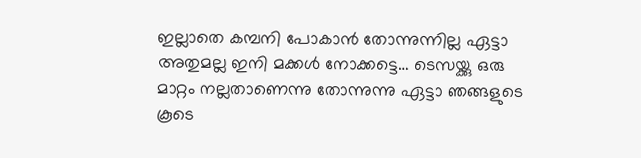ഇല്ലാതെ കമ്പനി പോകാൻ തോന്നുന്നില്ല ഏട്ടാ അതുമല്ല ഇനി മക്കൾ നോക്കട്ടെ… ടെസയ്ക്കു ഒരു മാറ്റം നല്ലതാണെന്നു തോന്നുന്നു ഏട്ടാ ഞങ്ങളുടെ കൂടെ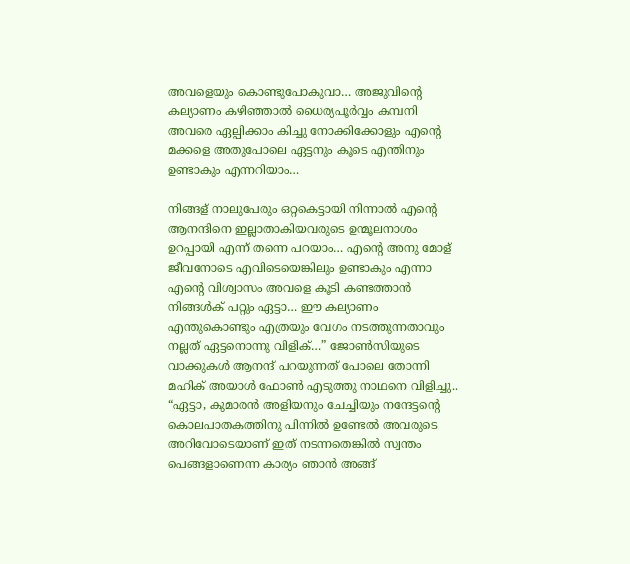അവളെയും കൊണ്ടുപോകുവാ… അജുവിന്റെ കല്യാണം കഴിഞ്ഞാൽ ധൈര്യപൂർവ്വം കമ്പനി അവരെ ഏല്പിക്കാം കിച്ചു നോക്കിക്കോളും എന്റെ മക്കളെ അതുപോലെ ഏട്ടനും കൂടെ എന്തിനും ഉണ്ടാകും എന്നറിയാം…

നിങ്ങള് നാലുപേരും ഒറ്റകെട്ടായി നിന്നാൽ എന്റെ ആനന്ദിനെ ഇല്ലാതാകിയവരുടെ ഉന്മൂലനാശം ഉറപ്പായി എന്ന് തന്നെ പറയാം… എന്റെ അനു മോള് ജീവനോടെ എവിടെയെങ്കിലും ഉണ്ടാകും എന്നാ എന്റെ വിശ്വാസം അവളെ കൂടി കണ്ടത്താൻ നിങ്ങൾക് പറ്റും ഏട്ടാ… ഈ കല്യാണം എന്തുകൊണ്ടും എത്രയും വേഗം നടത്തുന്നതാവും നല്ലത് ഏട്ടനൊന്നു വിളിക്…” ജോൺസിയുടെ വാക്കുകൾ ആനന്ദ് പറയുന്നത് പോലെ തോന്നി മഹിക് അയാൾ ഫോൺ എടുത്തു നാഥനെ വിളിച്ചു.. “ഏട്ടാ, കുമാരൻ അളിയനും ചേച്ചിയും നന്ദേട്ടന്റെ കൊലപാതകത്തിനു പിന്നിൽ ഉണ്ടേൽ അവരുടെ അറിവോടെയാണ് ഇത് നടന്നതെങ്കിൽ സ്വന്തം പെങ്ങളാണെന്ന കാര്യം ഞാൻ അങ്ങ്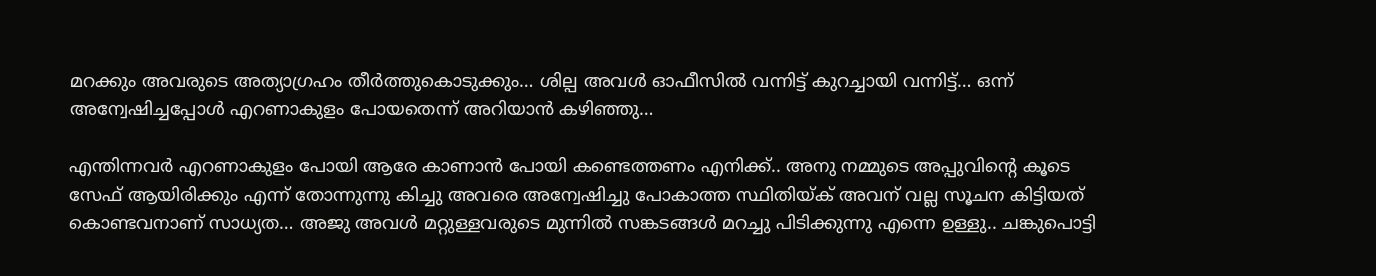മറക്കും അവരുടെ അത്യാഗ്രഹം തീർത്തുകൊടുക്കും… ശില്പ അവൾ ഓഫീസിൽ വന്നിട്ട് കുറച്ചായി വന്നിട്ട്… ഒന്ന് അന്വേഷിച്ചപ്പോൾ എറണാകുളം പോയതെന്ന് അറിയാൻ കഴിഞ്ഞു…

എന്തിന്നവർ എറണാകുളം പോയി ആരേ കാണാൻ പോയി കണ്ടെത്തണം എനിക്ക്.. അനു നമ്മുടെ അപ്പുവിന്റെ കൂടെ സേഫ് ആയിരിക്കും എന്ന് തോന്നുന്നു കിച്ചു അവരെ അന്വേഷിച്ചു പോകാത്ത സ്ഥിതിയ്ക് അവന് വല്ല സൂചന കിട്ടിയത് കൊണ്ടവനാണ് സാധ്യത… അജു അവൾ മറ്റുള്ളവരുടെ മുന്നിൽ സങ്കടങ്ങൾ മറച്ചു പിടിക്കുന്നു എന്നെ ഉള്ളു.. ചങ്കുപൊട്ടി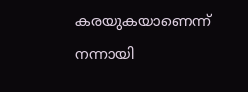കരയുകയാണെന്ന് നന്നായി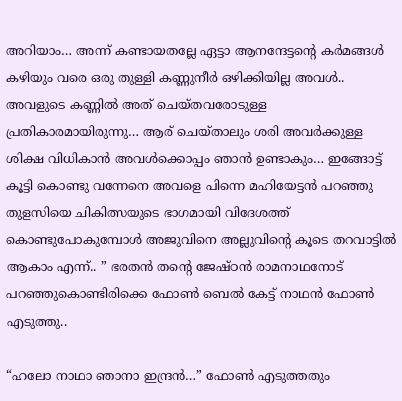അറിയാം… അന്ന് കണ്ടായതല്ലേ ഏട്ടാ ആനന്ദേട്ടന്റെ കർമങ്ങൾ കഴിയും വരെ ഒരു തുള്ളി കണ്ണുനീർ ഒഴിക്കിയില്ല അവൾ.. അവളുടെ കണ്ണിൽ അത് ചെയ്തവരോടുള്ള പ്രതികാരമായിരുന്നു… ആര് ചെയ്താലും ശരി അവർക്കുള്ള ശിക്ഷ വിധികാൻ അവൾക്കൊപ്പം ഞാൻ ഉണ്ടാകും… ഇങ്ങോട്ട് കൂട്ടി കൊണ്ടു വന്നേനെ അവളെ പിന്നെ മഹിയേട്ടൻ പറഞ്ഞു തുളസിയെ ചികിത്സയുടെ ഭാഗമായി വിദേശത്ത് കൊണ്ടുപോകുമ്പോൾ അജുവിനെ അല്ലുവിന്റെ കൂടെ തറവാട്ടിൽ ആകാം എന്ന്.. ” ഭരതൻ തന്റെ ജേഷ്ഠൻ രാമനാഥനോട് പറഞ്ഞുകൊണ്ടിരിക്കെ ഫോൺ ബെൽ കേട്ട് നാഥൻ ഫോൺ എടുത്തു..

“ഹലോ നാഥാ ഞാനാ ഇന്ദ്രൻ…” ഫോൺ എടുത്തതും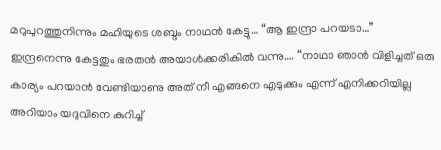മറുപുറത്തുനിന്നും മഹിയുടെ ശബ്ദം നാഥൻ കേട്ടു… “ആ ഇന്ദ്രാ പറയടാ…” ഇന്ദ്രനെന്നു കേട്ടതും ഭരതൻ അയാൾക്കരികിൽ വന്നു…. “നാഥാ ഞാൻ വിളിച്ചത് ഒരു കാര്യം പറയാൻ വേണ്ടിയാണു അത് നീ എങ്ങനെ എടുക്കും എന്ന് എനിക്കറിയില്ല അറിയാം യദുവിനെ കുറിച്ച്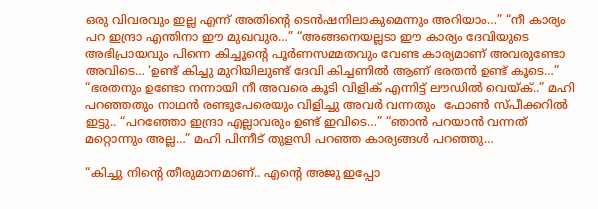ഒരു വിവരവും ഇല്ല എന്ന് അതിന്റെ ടെൻഷനിലാകുമെന്നും അറിയാം…” “നീ കാര്യം പറ ഇന്ദ്രാ എന്തിനാ ഈ മുഖവുര…” “അങ്ങനെയല്ലടാ ഈ കാര്യം ദേവിയുടെ അഭിപ്രായവും പിന്നെ കിച്ചൂന്റെ പൂർണസമ്മതവും വേണ്ട കാര്യമാണ് അവരുണ്ടോ അവിടെ… ‘ഉണ്ട് കിച്ചു മുറിയിലുണ്ട് ദേവി കിച്ചണിൽ ആണ് ഭരതൻ ഉണ്ട് കൂടെ…” “ഭരതനും ഉണ്ടോ നന്നായി നീ അവരെ കൂടി വിളിക് എന്നിട്ട് ലൗഡിൽ വെയ്ക്..” മഹി പറഞ്ഞതും നാഥൻ രണ്ടുപേരെയും വിളിച്ചു അവർ വന്നതും  ഫോൺ സ്പീക്കറിൽ ഇട്ടു.. “പറഞ്ഞോ ഇന്ദ്രാ എല്ലാവരും ഉണ്ട് ഇവിടെ…” “ഞാൻ പറയാൻ വന്നത് മറ്റൊന്നും അല്ല…” മഹി പിന്നീട് തുളസി പറഞ്ഞ കാര്യങ്ങൾ പറഞ്ഞു…

“കിച്ചു നിന്റെ തീരുമാനമാണ്.. എന്റെ അജു ഇപ്പോ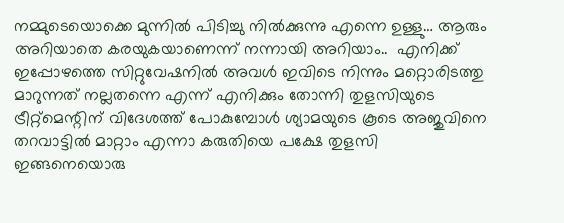നമ്മുടെയൊക്കെ മുന്നിൽ പിടിച്ചു നിൽക്കുന്നു എന്നെ ഉള്ളു… ആരും അറിയാതെ കരയുകയാണെന്ന് നന്നായി അറിയാം..  എനിക്ക് ഇപ്പോഴത്തെ സിറ്റുവേഷനിൽ അവൾ ഇവിടെ നിന്നും മറ്റൊരിടത്തു മാറുന്നത് നല്ലതന്നെ എന്ന് എനിക്കും തോന്നി തുളസിയുടെ ട്രീറ്റ്മെന്റിന് വിദേശത്ത് പോകുമ്പോൾ ശ്യാമയുടെ കൂടെ അജുവിനെ തറവാട്ടിൽ മാറ്റാം എന്നാ കരുതിയെ പക്ഷേ തുളസി ഇങ്ങനെയൊരു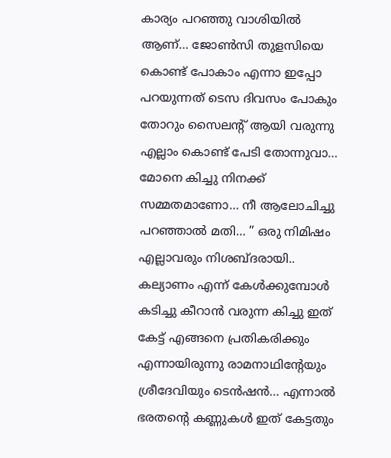കാര്യം പറഞ്ഞു വാശിയിൽ ആണ്… ജോൺസി തുളസിയെ കൊണ്ട് പോകാം എന്നാ ഇപ്പോ പറയുന്നത് ടെസ ദിവസം പോകും തോറും സൈലന്റ് ആയി വരുന്നു എല്ലാം കൊണ്ട് പേടി തോന്നുവാ… മോനെ കിച്ചു നിനക്ക് സമ്മതമാണോ… നീ ആലോചിച്ചു പറഞ്ഞാൽ മതി… ” ഒരു നിമിഷം എല്ലാവരും നിശബ്ദരായി.. കല്യാണം എന്ന് കേൾക്കുമ്പോൾ കടിച്ചു കീറാൻ വരുന്ന കിച്ചു ഇത് കേട്ട് എങ്ങനെ പ്രതികരിക്കും എന്നായിരുന്നു രാമനാഥിന്റേയും ശ്രീദേവിയും ടെൻഷൻ… എന്നാൽ ഭരതന്റെ കണ്ണുകൾ ഇത് കേട്ടതും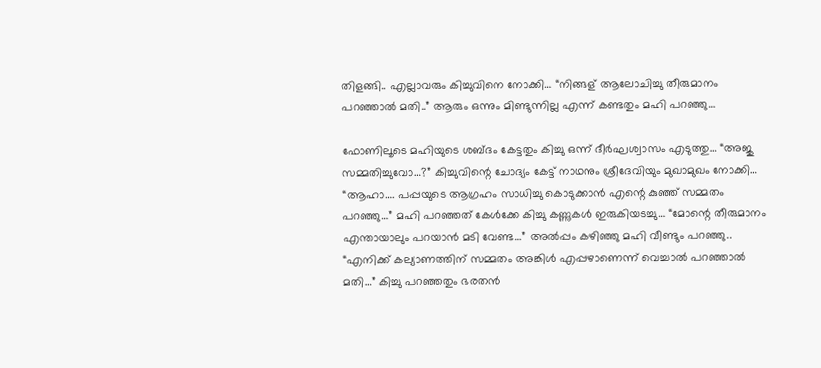തിളങ്ങി.. എല്ലാവരും കിച്ചുവിനെ നോക്കി… “നിങ്ങള് ആലോചിച്ചു തീരുമാനം പറഞ്ഞാൽ മതി..” ആരും ഒന്നും മിണ്ടുന്നില്ല എന്ന് കണ്ടതും മഹി പറഞ്ഞു…

ഫോണിലൂടെ മഹിയുടെ ശബ്ദം കേട്ടതും കിച്ചു ഒന്ന് ദീർഘശ്വാസം എടുത്തു… “അജു സമ്മതിച്ചുവോ…?” കിച്ചുവിന്റെ ചോദ്യം കേട്ട് നാഥനും ശ്രീദേവിയും മുഖാമുഖം നോക്കി… “ആഹാ…. പപ്പയുടെ ആഗ്രഹം സാധിച്ചു കൊടുക്കാൻ എന്റെ കുഞ്ഞ് സമ്മതം പറഞ്ഞു…” മഹി പറഞ്ഞത് കേൾക്കേ കിച്ചു കണ്ണുകൾ ഇരുകിയടച്ചു… “മോന്റെ തീരുമാനം എന്തായാലും പറയാൻ മടി വേണ്ട…” അൽപ്പം കഴിഞ്ഞു മഹി വീണ്ടും പറഞ്ഞു.. “എനിക്ക് കല്യാണത്തിന് സമ്മതം അങ്കിൾ എപ്പഴാണെന്ന് വെച്ചാൽ പറഞ്ഞാൽ മതി…” കിച്ചു പറഞ്ഞതും ഭരതൻ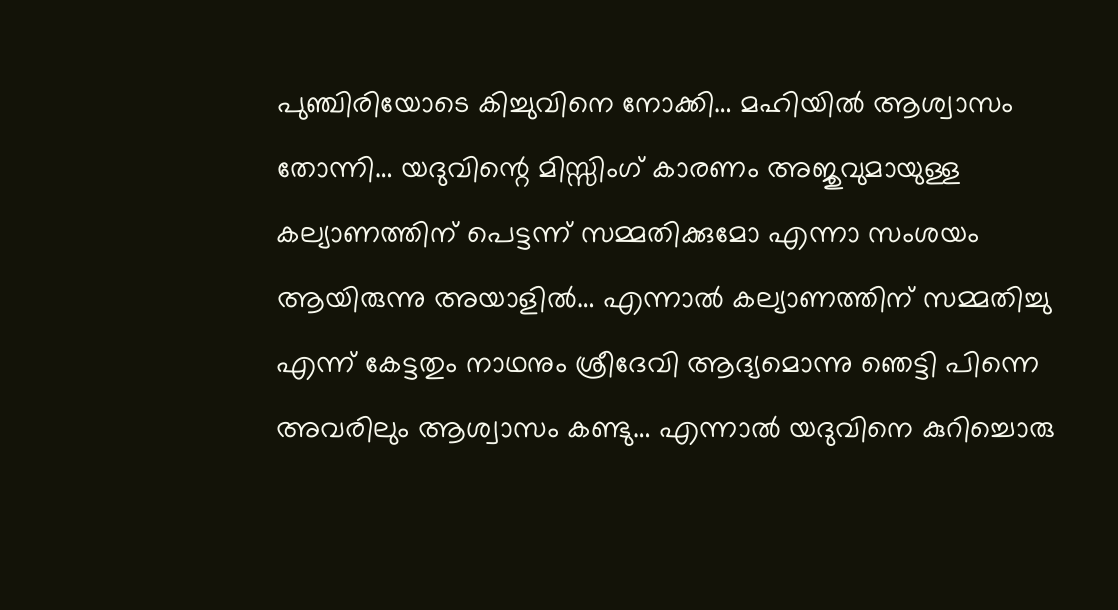പുഞ്ചിരിയോടെ കിച്ചുവിനെ നോക്കി… മഹിയിൽ ആശ്വാസം തോന്നി… യദുവിന്റെ മിസ്സിംഗ്‌ കാരണം അജുവുമായുള്ള കല്യാണത്തിന് പെട്ടന്ന് സമ്മതിക്കുമോ എന്നാ സംശയം ആയിരുന്നു അയാളിൽ… എന്നാൽ കല്യാണത്തിന് സമ്മതിച്ചു എന്ന് കേട്ടതും നാഥനും ശ്രീദേവി ആദ്യമൊന്നു ഞെട്ടി പിന്നെ അവരിലും ആശ്വാസം കണ്ടു… എന്നാൽ യദുവിനെ കുറിച്ചൊരു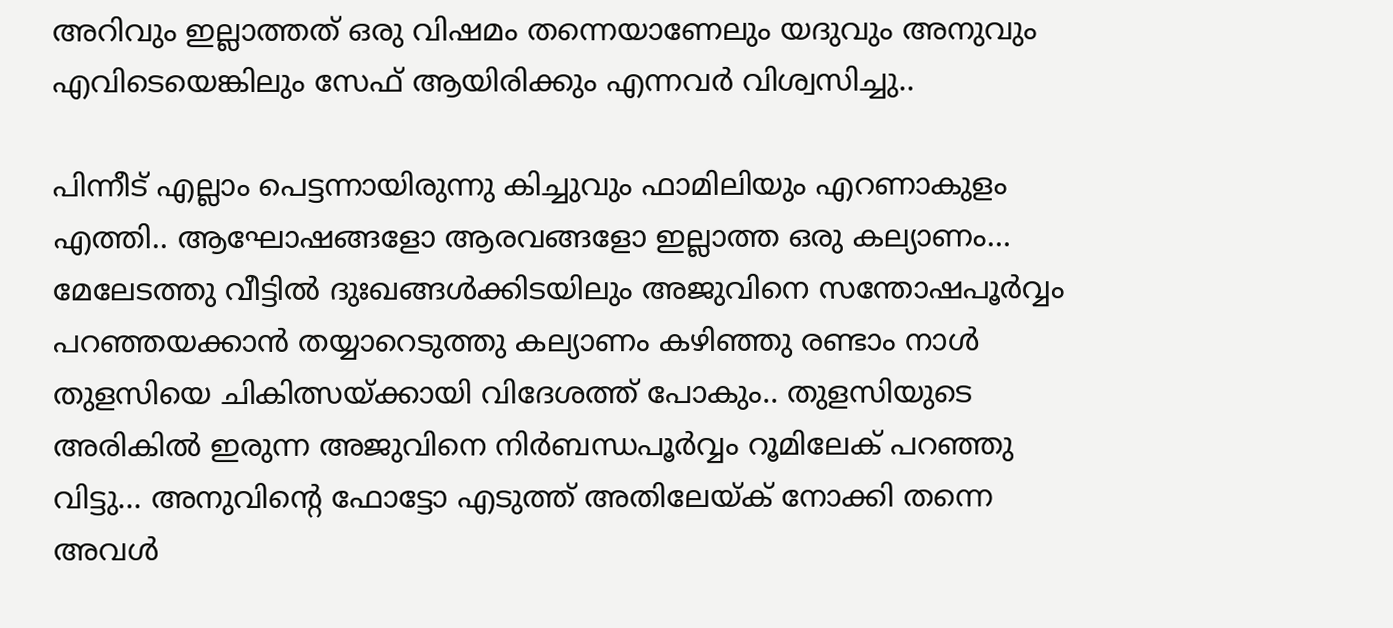അറിവും ഇല്ലാത്തത് ഒരു വിഷമം തന്നെയാണേലും യദുവും അനുവും എവിടെയെങ്കിലും സേഫ് ആയിരിക്കും എന്നവർ വിശ്വസിച്ചു..

പിന്നീട് എല്ലാം പെട്ടന്നായിരുന്നു കിച്ചുവും ഫാമിലിയും എറണാകുളം എത്തി.. ആഘോഷങ്ങളോ ആരവങ്ങളോ ഇല്ലാത്ത ഒരു കല്യാണം… മേലേടത്തു വീട്ടിൽ ദുഃഖങ്ങൾക്കിടയിലും അജുവിനെ സന്തോഷപൂർവ്വം പറഞ്ഞയക്കാൻ തയ്യാറെടുത്തു കല്യാണം കഴിഞ്ഞു രണ്ടാം നാൾ തുളസിയെ ചികിത്സയ്ക്കായി വിദേശത്ത് പോകും.. തുളസിയുടെ അരികിൽ ഇരുന്ന അജുവിനെ നിർബന്ധപൂർവ്വം റൂമിലേക് പറഞ്ഞു വിട്ടു… അനുവിന്റെ ഫോട്ടോ എടുത്ത് അതിലേയ്ക് നോക്കി തന്നെ അവൾ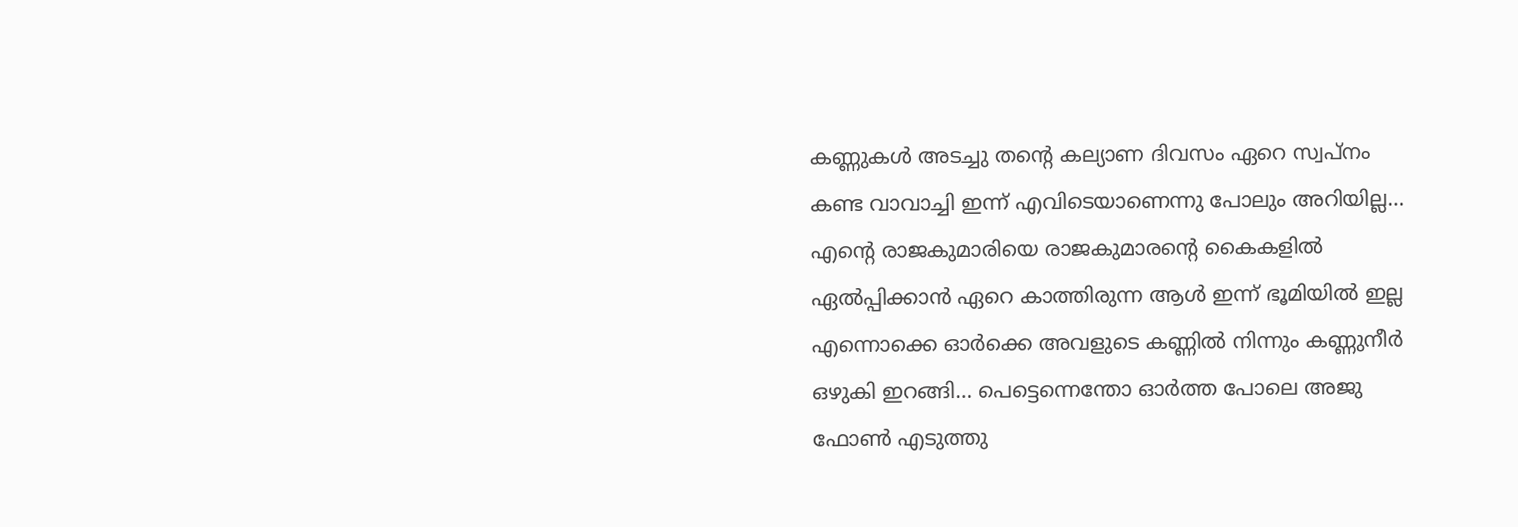കണ്ണുകൾ അടച്ചു തന്റെ കല്യാണ ദിവസം ഏറെ സ്വപ്നം കണ്ട വാവാച്ചി ഇന്ന് എവിടെയാണെന്നു പോലും അറിയില്ല… എന്റെ രാജകുമാരിയെ രാജകുമാരന്റെ കൈകളിൽ ഏൽപ്പിക്കാൻ ഏറെ കാത്തിരുന്ന ആൾ ഇന്ന് ഭൂമിയിൽ ഇല്ല എന്നൊക്കെ ഓർക്കെ അവളുടെ കണ്ണിൽ നിന്നും കണ്ണുനീർ ഒഴുകി ഇറങ്ങി… പെട്ടെന്നെന്തോ ഓർത്ത പോലെ അജു ഫോൺ എടുത്തു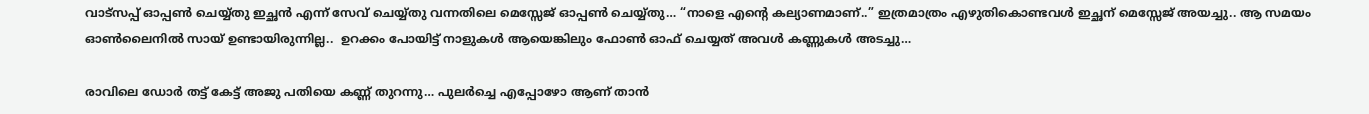വാട്സപ്പ് ഓപ്പൺ ചെയ്യ്തു ഇച്ഛൻ എന്ന് സേവ് ചെയ്യ്തു വന്നതിലെ മെസ്സേജ് ഓപ്പൺ ചെയ്യ്തു… “നാളെ എന്റെ കല്യാണമാണ്..” ഇത്രമാത്രം എഴുതികൊണ്ടവൾ ഇച്ഛന് മെസ്സേജ് അയച്ചു.. ആ സമയം ഓൺലൈനിൽ സായ് ഉണ്ടായിരുന്നില്ല..  ഉറക്കം പോയിട്ട് നാളുകൾ ആയെങ്കിലും ഫോൺ ഓഫ് ചെയ്യത് അവൾ കണ്ണുകൾ അടച്ചു…

രാവിലെ ഡോർ തട്ട് കേട്ട് അജു പതിയെ കണ്ണ് തുറന്നു… പുലർച്ചെ എപ്പോഴോ ആണ് താൻ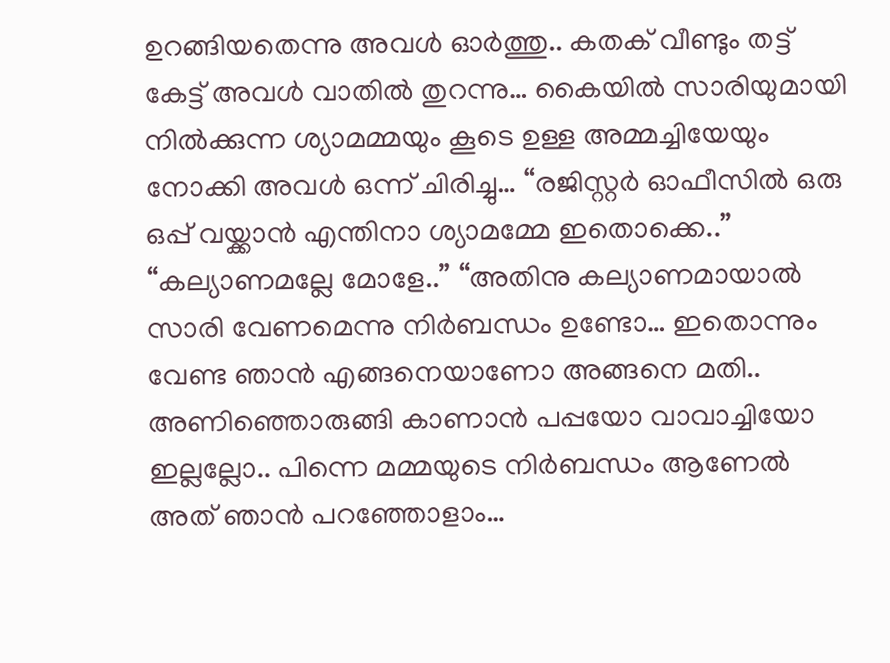ഉറങ്ങിയതെന്നു അവൾ ഓർത്തു.. കതക് വീണ്ടും തട്ട് കേട്ട് അവൾ വാതിൽ തുറന്നു… കൈയിൽ സാരിയുമായി നിൽക്കുന്ന ശ്യാമമ്മയും കൂടെ ഉള്ള അമ്മച്ചിയേയും നോക്കി അവൾ ഒന്ന് ചിരിച്ചു… “രജിസ്റ്റർ ഓഫീസിൽ ഒരു ഒപ്പ് വയ്ക്കാൻ എന്തിനാ ശ്യാമമ്മേ ഇതൊക്കെ..” “കല്യാണമല്ലേ മോളേ..” “അതിനു കല്യാണമായാൽ സാരി വേണമെന്നു നിർബന്ധം ഉണ്ടോ… ഇതൊന്നും വേണ്ട ഞാൻ എങ്ങനെയാണോ അങ്ങനെ മതി.. അണിഞ്ഞൊരുങ്ങി കാണാൻ പപ്പയോ വാവാച്ചിയോ ഇല്ലല്ലോ.. പിന്നെ മമ്മയുടെ നിർബന്ധം ആണേൽ അത് ഞാൻ പറഞ്ഞോളാം…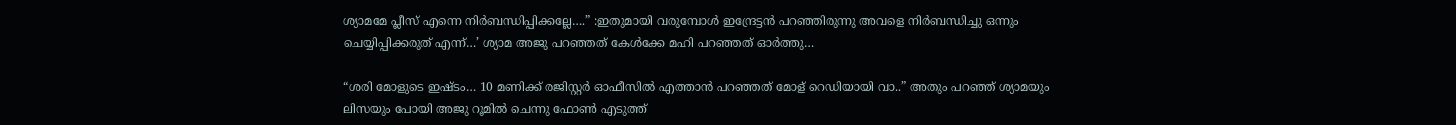ശ്യാമമേ പ്ലീസ് എന്നെ നിർബന്ധിപ്പിക്കല്ലേ….” :ഇതുമായി വരുമ്പോൾ ഇന്ദ്രേട്ടൻ പറഞ്ഞിരുന്നു അവളെ നിർബന്ധിച്ചു ഒന്നും ചെയ്യിപ്പിക്കരുത് എന്ന്…’ ശ്യാമ അജു പറഞ്ഞത് കേൾക്കേ മഹി പറഞ്ഞത് ഓർത്തു…

“ശരി മോളുടെ ഇഷ്ടം… 10 മണിക്ക് രജിസ്റ്റർ ഓഫീസിൽ എത്താൻ പറഞ്ഞത് മോള് റെഡിയായി വാ..” അതും പറഞ്ഞ് ശ്യാമയും ലിസയും പോയി അജു റൂമിൽ ചെന്നു ഫോൺ എടുത്ത്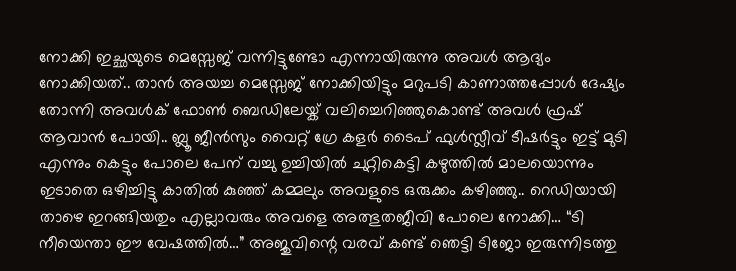നോക്കി ഇച്ഛയുടെ മെസ്സേജ് വന്നിട്ടുണ്ടോ എന്നായിരുന്നു അവൾ ആദ്യം നോക്കിയത്.. താൻ അയച്ച മെസ്സേജ് നോക്കിയിട്ടും മറുപടി കാണാത്തപ്പോൾ ദേഷ്യം തോന്നി അവൾക് ഫോൺ ബെഡിലേയ്ക് വലിച്ചെറിഞ്ഞുകൊണ്ട് അവൾ ഫ്രഷ് ആവാൻ പോയി.. ബ്ലൂ ജീൻസും വൈറ്റ് ഗ്രേ കളർ ടൈപ് ഫുൾസ്ലീവ് ടീഷർട്ടും ഇട്ട് മുടി എന്നും കെട്ടും പോലെ പേന് വച്ചു ഉച്ചിയിൽ ചുറ്റികെട്ടി കഴുത്തിൽ മാലയൊന്നും ഇടാതെ ഒഴിച്ചിട്ടു കാതിൽ കുഞ്ഞ് കമ്മലും അവളുടെ ഒരുക്കം കഴിഞ്ഞു.. റെഡിയായി താഴെ ഇറങ്ങിയതും എല്ലാവരും അവളെ അത്ഭുതജീവി പോലെ നോക്കി… “ടി നീയെന്താ ഈ വേഷത്തിൽ…” അജുവിന്റെ വരവ് കണ്ട് ഞെട്ടി ടിജോ ഇരുന്നിടത്തു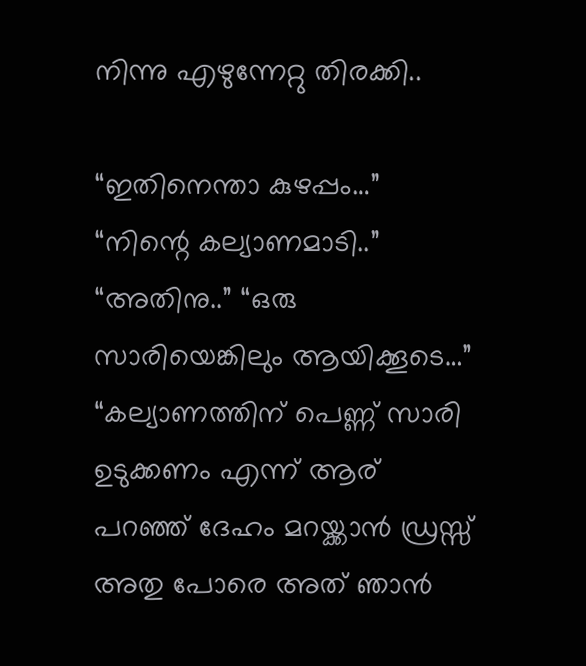നിന്നു എഴുന്നേറ്റു തിരക്കി..

“ഇതിനെന്താ കുഴപ്പം…” “നിന്റെ കല്യാണമാടി..” “അതിനു..” “ഒരു സാരിയെങ്കിലും ആയിക്കൂടെ…” “കല്യാണത്തിന് പെണ്ണ് സാരി ഉടുക്കണം എന്ന് ആര് പറഞ്ഞ് ദേഹം മറയ്ക്കാൻ ഡ്രസ്സ്‌ അതു പോരെ അത് ഞാൻ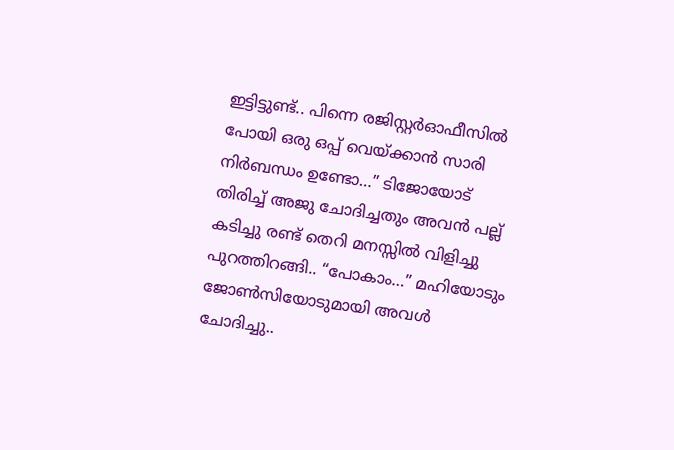ഇട്ടിട്ടുണ്ട്.. പിന്നെ രജിസ്റ്റർഓഫീസിൽ പോയി ഒരു ഒപ്പ് വെയ്ക്കാൻ സാരി നിർബന്ധം ഉണ്ടോ…” ടിജോയോട് തിരിച്ച് അജു ചോദിച്ചതും അവൻ പല്ല് കടിച്ചു രണ്ട് തെറി മനസ്സിൽ വിളിച്ചു പുറത്തിറങ്ങി.. “പോകാം…” മഹിയോടും ജോൺസിയോടുമായി അവൾ ചോദിച്ചു..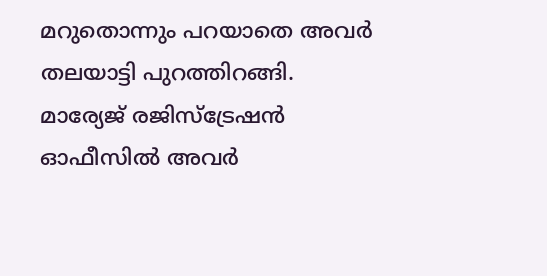മറുതൊന്നും പറയാതെ അവർ തലയാട്ടി പുറത്തിറങ്ങി. മാര്യേജ് രജിസ്ട്രേഷൻ ഓഫീസിൽ അവർ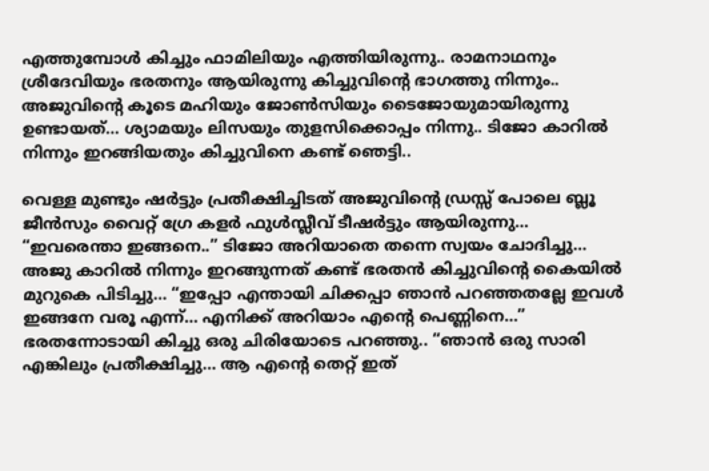എത്തുമ്പോൾ കിച്ചും ഫാമിലിയും എത്തിയിരുന്നു.. രാമനാഥനും ശ്രീദേവിയും ഭരതനും ആയിരുന്നു കിച്ചുവിന്റെ ഭാഗത്തു നിന്നും.. അജുവിന്റെ കൂടെ മഹിയും ജോൺസിയും ടൈജോയുമായിരുന്നു ഉണ്ടായത്… ശ്യാമയും ലിസയും തുളസിക്കൊപ്പം നിന്നു.. ടിജോ കാറിൽ നിന്നും ഇറങ്ങിയതും കിച്ചുവിനെ കണ്ട് ഞെട്ടി..

വെള്ള മുണ്ടും ഷർട്ടും പ്രതീക്ഷിച്ചിടത് അജുവിന്റെ ഡ്രസ്സ്‌ പോലെ ബ്ലൂ ജീൻസും വൈറ്റ് ഗ്രേ കളർ ഫുൾസ്ലീവ് ടീഷർട്ടും ആയിരുന്നു… “ഇവരെന്താ ഇങ്ങനെ..” ടിജോ അറിയാതെ തന്നെ സ്വയം ചോദിച്ചു… അജു കാറിൽ നിന്നും ഇറങ്ങുന്നത് കണ്ട് ഭരതൻ കിച്ചുവിന്റെ കൈയിൽ മുറുകെ പിടിച്ചു… “ഇപ്പോ എന്തായി ചിക്കപ്പാ ഞാൻ പറഞ്ഞതല്ലേ ഇവൾ ഇങ്ങനേ വരൂ എന്ന്… എനിക്ക് അറിയാം എന്റെ പെണ്ണിനെ…” ഭരതന്നോടായി കിച്ചു ഒരു ചിരിയോടെ പറഞ്ഞു.. “ഞാൻ ഒരു സാരി എങ്കിലും പ്രതീക്ഷിച്ചു… ആ എന്റെ തെറ്റ് ഇത്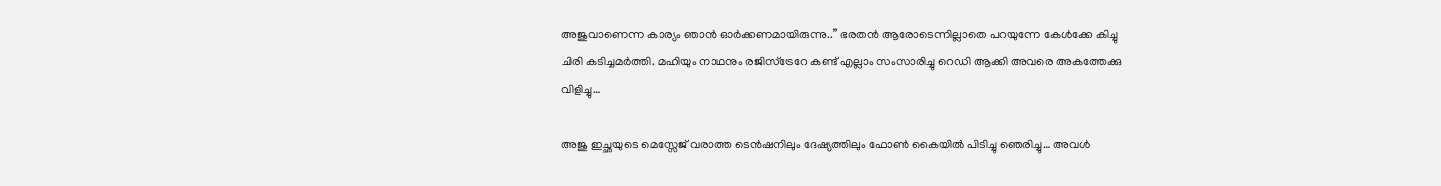അജുവാണെന്ന കാര്യം ഞാൻ ഓർക്കണമായിരുന്നു..” ഭരതൻ ആരോടെന്നില്ലാതെ പറയുന്നേ കേൾക്കേ കിച്ചു ചിരി കടിച്ചമർത്തി. മഹിയും നാഥനും രജിസ്‌ട്രേറേ കണ്ട് എല്ലാം സംസാരിച്ചു റെഡി ആക്കി അവരെ അകത്തേക്കു വിളിച്ചു…

അജു ഇച്ഛയുടെ മെസ്സേജ് വരാത്ത ടെൻഷനിലും ദേഷ്യത്തിലും ഫോൺ കൈയിൽ പിടിച്ചു ഞെരിച്ചു… അവൾ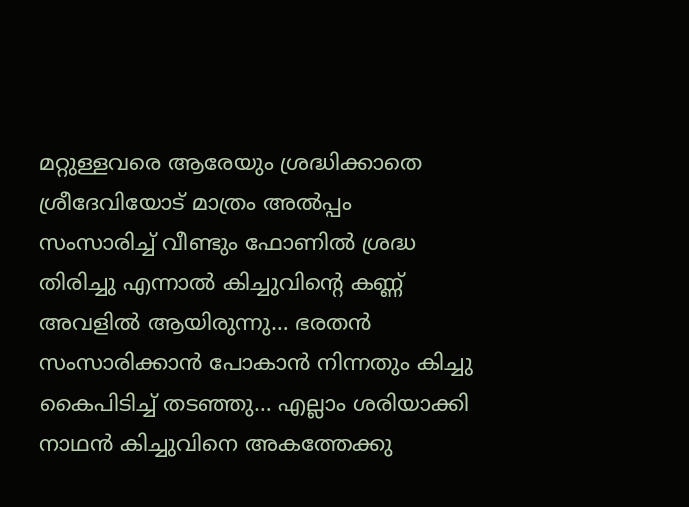മറ്റുള്ളവരെ ആരേയും ശ്രദ്ധിക്കാതെ ശ്രീദേവിയോട് മാത്രം അൽപ്പം സംസാരിച്ച് വീണ്ടും ഫോണിൽ ശ്രദ്ധ തിരിച്ചു എന്നാൽ കിച്ചുവിന്റെ കണ്ണ് അവളിൽ ആയിരുന്നു… ഭരതൻ സംസാരിക്കാൻ പോകാൻ നിന്നതും കിച്ചു കൈപിടിച്ച് തടഞ്ഞു… എല്ലാം ശരിയാക്കി നാഥൻ കിച്ചുവിനെ അകത്തേക്കു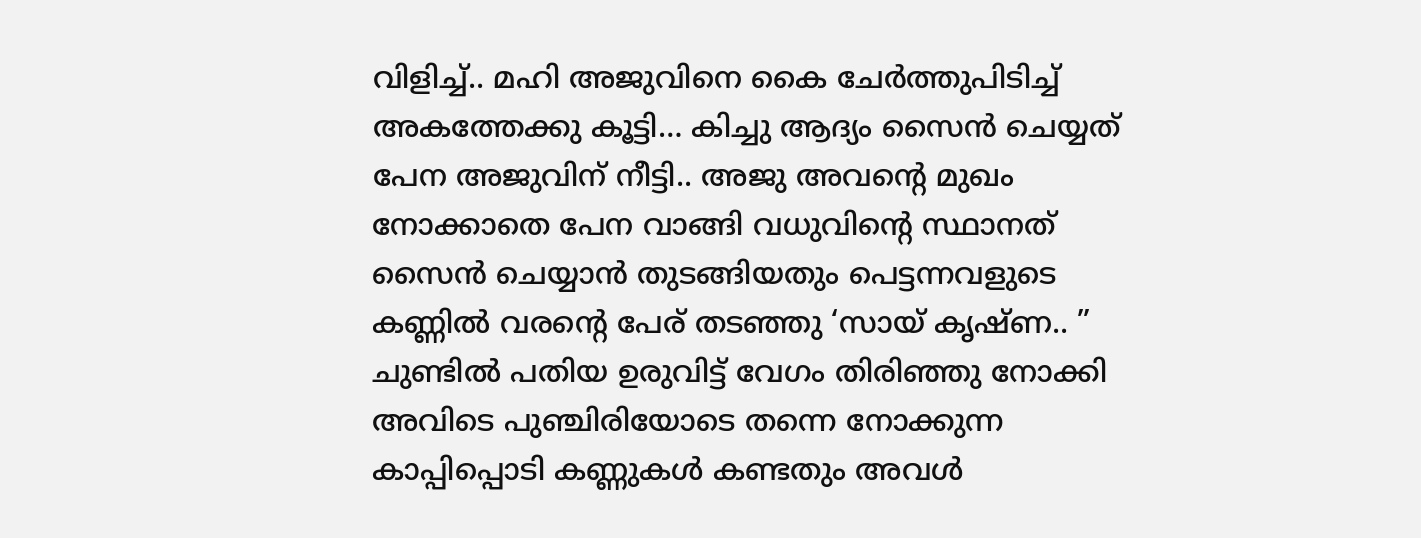വിളിച്ച്.. മഹി അജുവിനെ കൈ ചേർത്തുപിടിച്ച് അകത്തേക്കു കൂട്ടി… കിച്ചു ആദ്യം സൈൻ ചെയ്യത് പേന അജുവിന് നീട്ടി.. അജു അവന്റെ മുഖം നോക്കാതെ പേന വാങ്ങി വധുവിന്റെ സ്ഥാനത് സൈൻ ചെയ്യാൻ തുടങ്ങിയതും പെട്ടന്നവളുടെ കണ്ണിൽ വരന്റെ പേര് തടഞ്ഞു ‘സായ് കൃഷ്ണ.. ” ചുണ്ടിൽ പതിയ ഉരുവിട്ട് വേഗം തിരിഞ്ഞു നോക്കി അവിടെ പുഞ്ചിരിയോടെ തന്നെ നോക്കുന്ന കാപ്പിപ്പൊടി കണ്ണുകൾ കണ്ടതും അവൾ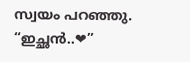സ്വയം പറഞ്ഞു. “ഇച്ഛൻ..❤”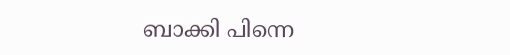ബാക്കി പിന്നെ